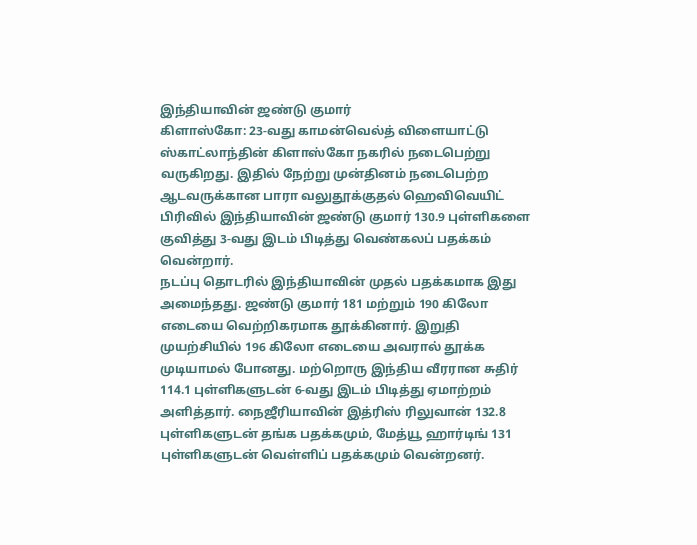இந்தியாவின் ஜண்டு குமார்
கிளாஸ்கோ: 23-வது காமன்வெல்த் விளையாட்டு ஸ்காட்லாந்தின் கிளாஸ்கோ நகரில் நடைபெற்று வருகிறது. இதில் நேற்று முன்தினம் நடைபெற்ற ஆடவருக்கான பாரா வலுதூக்குதல் ஹெவிவெயிட் பிரிவில் இந்தியாவின் ஜண்டு குமார் 130.9 புள்ளிகளை குவித்து 3-வது இடம் பிடித்து வெண்கலப் பதக்கம் வென்றார்.
நடப்பு தொடரில் இந்தியாவின் முதல் பதக்கமாக இது அமைந்தது. ஜண்டு குமார் 181 மற்றும் 190 கிலோ எடையை வெற்றிகரமாக தூக்கினார். இறுதி முயற்சியில் 196 கிலோ எடையை அவரால் தூக்க முடியாமல் போனது. மற்றொரு இந்திய வீரரான சுதிர் 114.1 புள்ளிகளுடன் 6-வது இடம் பிடித்து ஏமாற்றம் அளித்தார். நைஜீரியாவின் இத்ரிஸ் ரிலுவான் 132.8 புள்ளிகளுடன் தங்க பதக்கமும், மேத்யூ ஹார்டிங் 131 புள்ளிகளுடன் வெள்ளிப் பதக்கமும் வென்றனர்.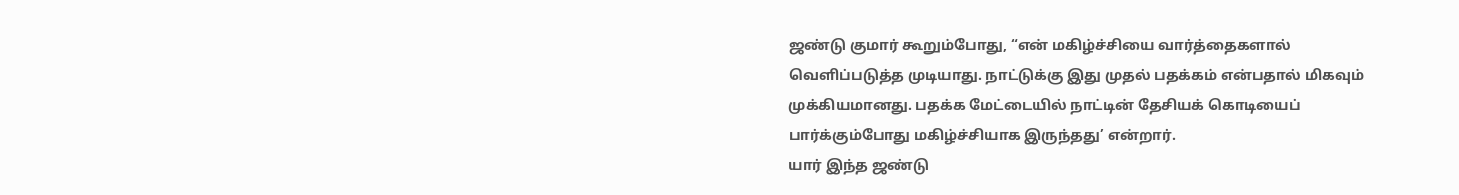ஜண்டு குமார் கூறும்போது, “என் மகிழ்ச்சியை வார்த்தைகளால் வெளிப்படுத்த முடியாது. நாட்டுக்கு இது முதல் பதக்கம் என்பதால் மிகவும் முக்கியமானது. பதக்க மேட்டையில் நாட்டின் தேசியக் கொடியைப் பார்க்கும்போது மகிழ்ச்சியாக இருந்தது’ என்றார்.
யார் இந்த ஜண்டு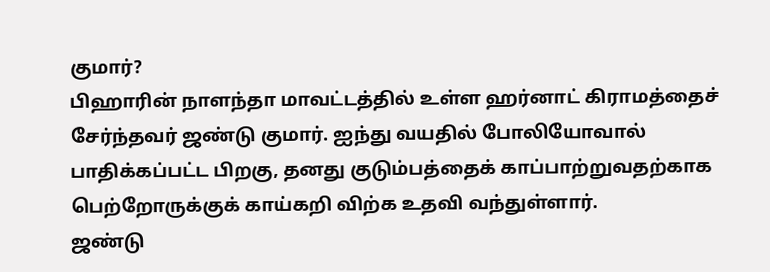குமார்?
பிஹாரின் நாளந்தா மாவட்டத்தில் உள்ள ஹர்னாட் கிராமத்தைச் சேர்ந்தவர் ஜண்டு குமார். ஐந்து வயதில் போலியோவால் பாதிக்கப்பட்ட பிறகு, தனது குடும்பத்தைக் காப்பாற்றுவதற்காக பெற்றோருக்குக் காய்கறி விற்க உதவி வந்துள்ளார்.
ஜண்டு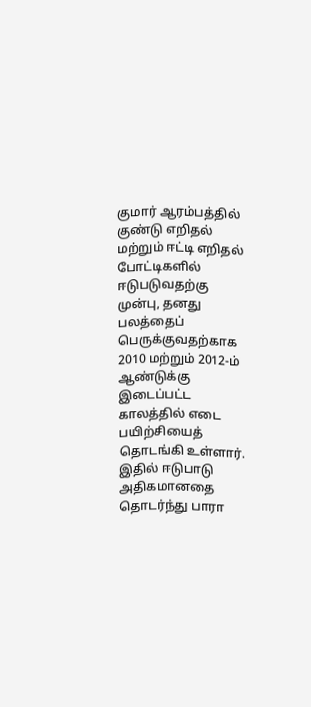குமார் ஆரம்பத்தில் குண்டு எறிதல் மற்றும் ஈட்டி எறிதல் போட்டிகளில் ஈடுபடுவதற்கு முன்பு, தனது பலத்தைப் பெருக்குவதற்காக 2010 மற்றும் 2012-ம் ஆண்டுக்கு இடைப்பட்ட காலத்தில் எடை பயிற்சியைத் தொடங்கி உள்ளார். இதில் ஈடுபாடு அதிகமானதை தொடர்ந்து பாரா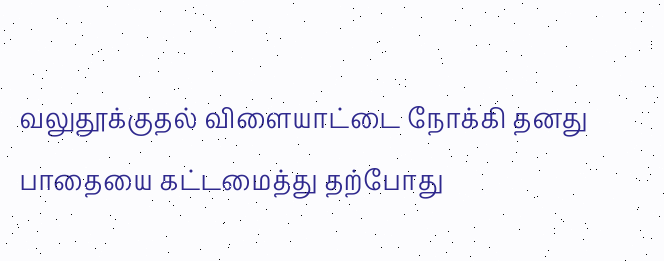வலுதூக்குதல் விளையாட்டை நோக்கி தனது பாதையை கட்டமைத்து தற்போது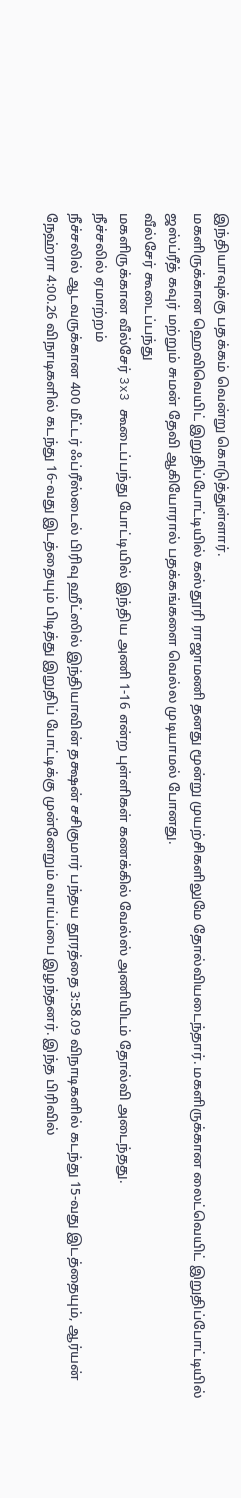இந்தியாவுக்கு பதக்கம் வென்று கொடுத்துள்ளார்.
மகளிருக்கான ஹெவிவெயிட் இறுதிப்போட்டியில் கஸ்தூரி ராஜாமணி தனது மூன்று முயற்சிகளிலுமே தோல்வியடைந்தார். மகளிருக்கான லைட்வெயிட் இறுதிப்போட்டியில் ஜஸ்ப்ரீத் கவுர் மற்றும் சுமன் தேவி ஆகியோரால் பதக்கங்களை வெல்ல முடியாமல் போனது.
வீல்சேர் கூடைப்பந்து
மகளிருக்கான வீல்சேர் 3x3 கூடைப்பந்து போட்டியில் இந்திய அணி 1-16 என்ற புள்ளிகள் கணக்கில் வேல்ஸ் அணியிடம் தோல்வி அடைந்தது.
நீச்சலில் ஏமாற்றம்
நீச்சலில் ஆடவருக்கான 400 மீட்டர் ஃப்ரீஸ்டைல் பிரிவு ஹீட்ஸில் இந்தியாவின் தக்ஷன் சசிகுமார் பந்தய தூரத்தை 3:58.09 விநாடிகளில் கடந்து 15-வது இடத்தையும், ஆர்யன் நேஹ்ரா 4:00.26 விநாடிகளில் கடந்து 16-வது இடத்தையும் பிடித்து இறுதிப் போட்டிக்கு முன்னேறும் வாய்ப்பை இழந்தனர். இந்த பிரிவில்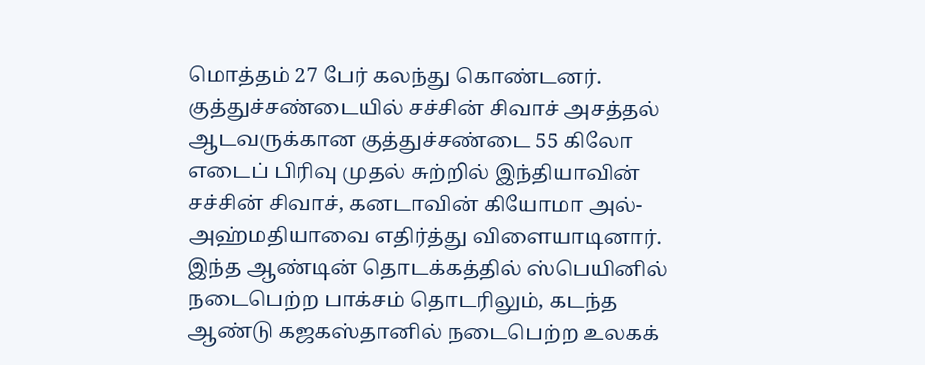மொத்தம் 27 பேர் கலந்து கொண்டனர்.
குத்துச்சண்டையில் சச்சின் சிவாச் அசத்தல்
ஆடவருக்கான குத்துச்சண்டை 55 கிலோ எடைப் பிரிவு முதல் சுற்றில் இந்தியாவின் சச்சின் சிவாச், கனடாவின் கியோமா அல்-அஹ்மதியாவை எதிர்த்து விளையாடினார். இந்த ஆண்டின் தொடக்கத்தில் ஸ்பெயினில் நடைபெற்ற பாக்சம் தொடரிலும், கடந்த ஆண்டு கஜகஸ்தானில் நடைபெற்ற உலகக்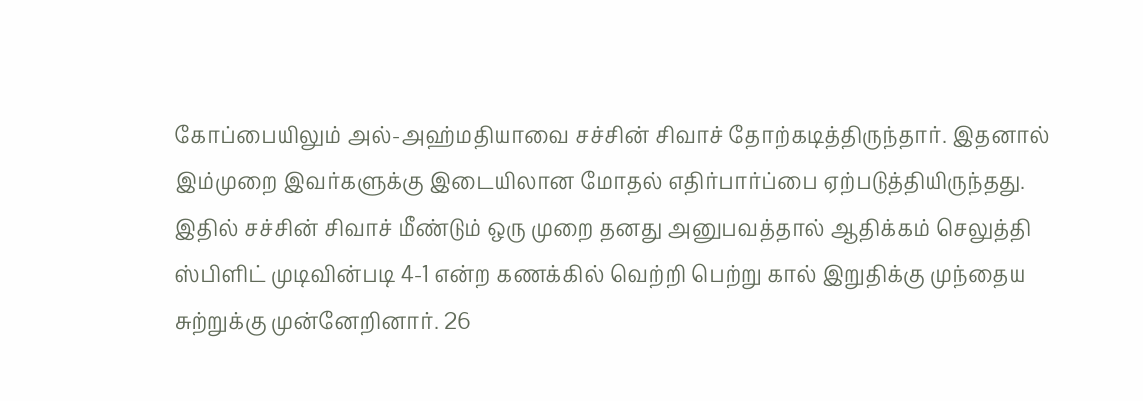கோப்பையிலும் அல்-அஹ்மதியாவை சச்சின் சிவாச் தோற்கடித்திருந்தார். இதனால் இம்முறை இவர்களுக்கு இடையிலான மோதல் எதிர்பார்ப்பை ஏற்படுத்தியிருந்தது.
இதில் சச்சின் சிவாச் மீண்டும் ஒரு முறை தனது அனுபவத்தால் ஆதிக்கம் செலுத்தி ஸ்பிளிட் முடிவின்படி 4-1 என்ற கணக்கில் வெற்றி பெற்று கால் இறுதிக்கு முந்தைய சுற்றுக்கு முன்னேறினார். 26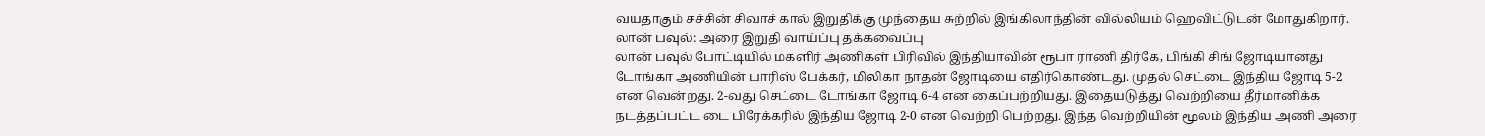வயதாகும் சச்சின் சிவாச் கால் இறுதிக்கு முந்தைய சுற்றில் இங்கிலாந்தின் வில்லியம் ஹெவிட்டுடன் மோதுகிறார்.
லான் பவுல்: அரை இறுதி வாய்ப்பு தக்கவைப்பு
லான் பவுல் போட்டியில் மகளிர் அணிகள் பிரிவில் இந்தியாவின் ரூபா ராணி திர்கே, பிங்கி சிங் ஜோடியானது டோங்கா அணியின் பாரிஸ் பேக்கர், மிலிகா நாதன் ஜோடியை எதிர்கொண்டது. முதல் செட்டை இந்திய ஜோடி 5-2 என வென்றது. 2-வது செட்டை டோங்கா ஜோடி 6-4 என கைப்பற்றியது. இதையடுத்து வெற்றியை தீர்மானிக்க நடத்தப்பட்ட டை பிரேக்கரில் இந்திய ஜோடி 2-0 என வெற்றி பெற்றது. இந்த வெற்றியின் மூலம் இந்திய அணி அரை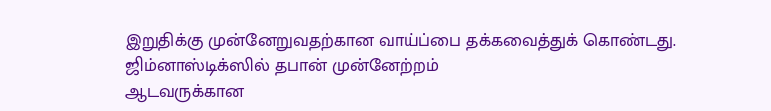இறுதிக்கு முன்னேறுவதற்கான வாய்ப்பை தக்கவைத்துக் கொண்டது.
ஜிம்னாஸ்டிக்ஸில் தபான் முன்னேற்றம்
ஆடவருக்கான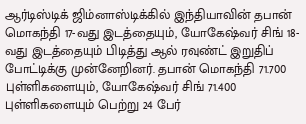ஆர்டிஸ்டிக் ஜிம்னாஸ்டிக்கில் இந்தியாவின் தபான் மொகந்தி 17-வது இடத்தையும், யோகேஷ்வர் சிங் 18-வது இடத்தையும் பிடித்து ஆல் ரவுண்ட் இறுதிப் போட்டிக்கு முன்னேறினர். தபான் மொகந்தி 71.700 புள்ளிகளையும், யோகேஷ்வர் சிங் 71.400 புள்ளிகளையும் பெற்று 24 பேர்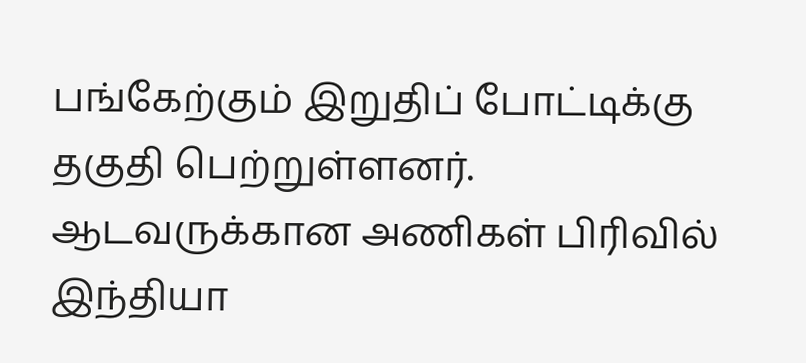பங்கேற்கும் இறுதிப் போட்டிக்கு தகுதி பெற்றுள்ளனர். ஆடவருக்கான அணிகள் பிரிவில் இந்தியா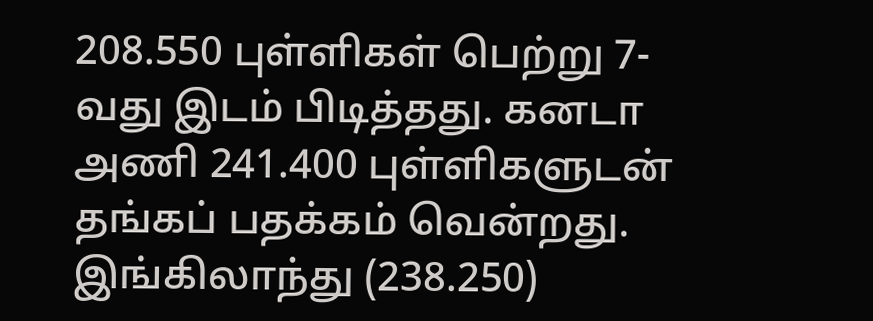208.550 புள்ளிகள் பெற்று 7-வது இடம் பிடித்தது. கனடா அணி 241.400 புள்ளிகளுடன் தங்கப் பதக்கம் வென்றது. இங்கிலாந்து (238.250)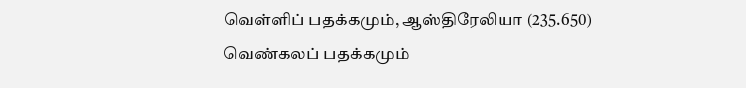வெள்ளிப் பதக்கமும், ஆஸ்திரேலியா (235.650) வெண்கலப் பதக்கமும்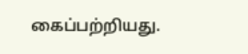கைப்பற்றியது.